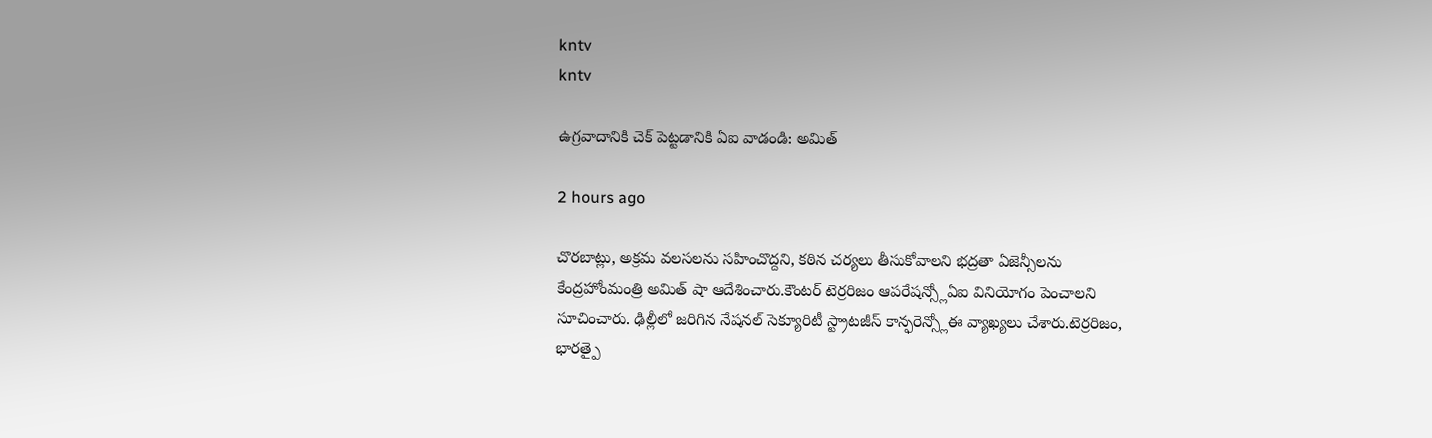kntv
kntv

ఉగ్రవాదానికి చెక్ పెట్టడానికి ఏఐ వాడండి: అమిత్

2 hours ago

చొరబాట్లు, అక్రమ వలసలను సహించొద్దని, కఠిన చర్యలు తీసుకోవాలని భద్రతా ఏజెన్సీలను కేంద్రహోంమంత్రి అమిత్ షా ఆదేశించారు.కౌంటర్ టెర్రరిజం ఆపరేషన్స్లోఏఐ వినియోగం పెంచాలని సూచించారు. ఢిల్లీలో జరిగిన నేషనల్ సెక్యూరిటీ స్ట్రాటజీస్ కాన్ఫరెన్స్లోఈ వ్యాఖ్యలు చేశారు.టెర్రరిజం, భారత్పై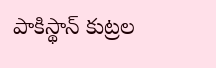పాకిస్థాన్ కుట్రల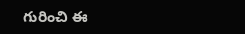గురించి ఈ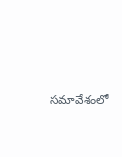సమావేశంలో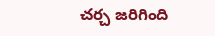చర్చ జరిగింది